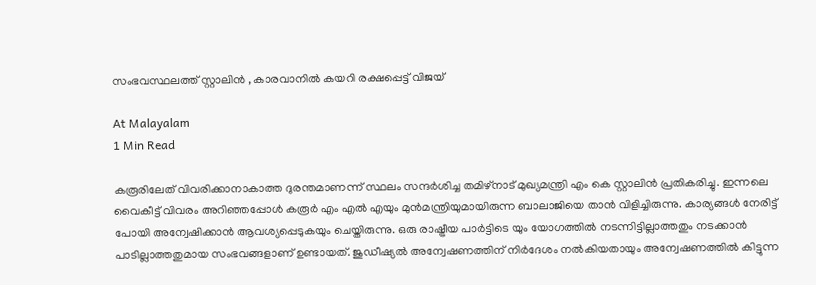സംഭവസ്ഥലത്ത് സ്റ്റാലിൻ , കാരവാനിൽ കയറി രക്ഷപ്പെട്ട് വിജയ്

At Malayalam
1 Min Read

കരൂരിലേത് വിവരിക്കാനാകാത്ത ദുരന്തമാണന്ന് സ്ഥലം സന്ദർശിച്ച തമിഴ്നാട് മുഖ്യമന്ത്രി എം കെ സ്റ്റാലിൻ പ്രതികരിച്ചു. ഇന്നലെ വൈകീട്ട് വിവരം അറിഞ്ഞപ്പോൾ കരൂർ എം എൽ എയും മുൻമന്ത്രിയുമായിരുന്ന ബാലാജിയെ താൻ വിളിച്ചിരുന്നു. കാര്യങ്ങൾ നേരിട്ട് പോയി അന്വേഷിക്കാൻ ആവശ്യപ്പെടുകയും ചെയ്തിരുന്നു. ഒരു രാഷ്ട്രീയ പാർട്ടിടെ യും യോഗത്തിൽ നടന്നിട്ടില്ലാത്തതും നടക്കാൻ പാടില്ലാത്തതുമായ സംഭവങ്ങളാണ് ഉണ്ടായത്. ജുഡീഷ്യൽ അന്വേഷണത്തിന് നിർദേശം നൽകിയതായും അന്വേഷണത്തിൽ കിട്ടുന്ന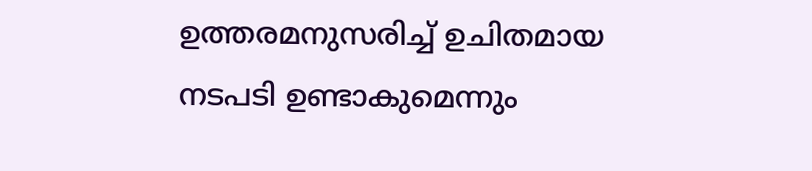ഉത്തരമനുസരിച്ച് ഉചിതമായ നടപടി ഉണ്ടാകുമെന്നും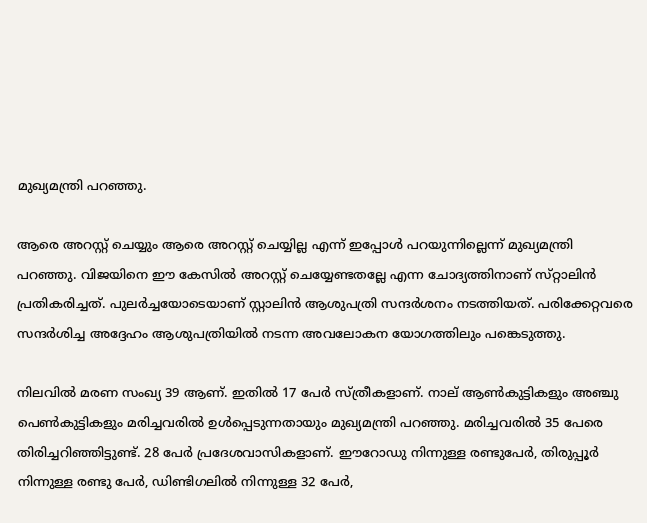മുഖ്യമന്ത്രി പറഞ്ഞു.

ആരെ അറസ്റ്റ് ചെയ്യും ആരെ അറസ്റ്റ് ചെയ്യില്ല എന്ന് ഇപ്പോൾ പറയുന്നില്ലെന്ന് മുഖ്യമന്ത്രി പറഞ്ഞു. വിജയിനെ ഈ കേസിൽ അറസ്റ്റ് ചെയ്യേണ്ടതല്ലേ എന്ന ചോദ്യത്തിനാണ് സ്‌റ്റാലിൻ പ്രതികരിച്ചത്. പുലർച്ചയോടെയാണ് സ്റ്റാലിൻ ആശുപത്രി സന്ദർശനം നടത്തിയത്. പരിക്കേറ്റവരെ സന്ദർശിച്ച അദ്ദേഹം ആശുപത്രിയിൽ നടന്ന അവലോകന യോഗത്തിലും പങ്കെടുത്തു.

നിലവിൽ മരണ സംഖ്യ 39 ആണ്. ഇതിൽ 17 പേർ സ്ത്രീകളാണ്. നാല് ആൺകുട്ടികളും അഞ്ചു പെൺകുട്ടികളും മരിച്ചവരിൽ ഉൾപ്പെടുന്നതായും മുഖ്യമന്ത്രി പറഞ്ഞു. മരിച്ചവരിൽ 35 പേരെ തിരിച്ചറിഞ്ഞിട്ടുണ്ട്. 28 പേർ പ്രദേശവാസികളാണ്. ഈറോഡു നിന്നുള്ള രണ്ടുപേർ, തിരുപ്പൂർ നിന്നുള്ള രണ്ടു പേർ, ഡിണ്ടിഗലിൽ നിന്നുള്ള 32 പേർ,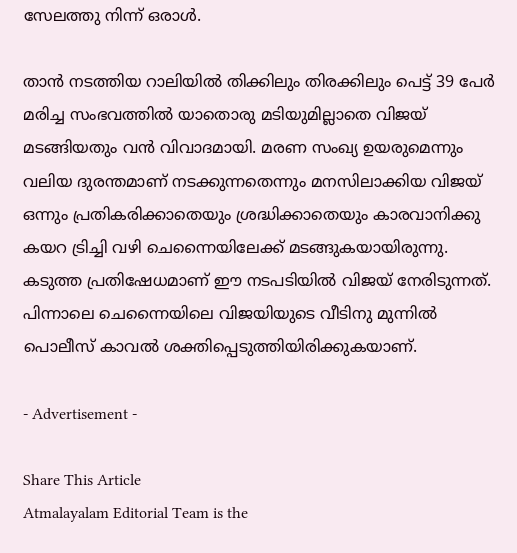സേലത്തു നിന്ന് ഒരാൾ.

താൻ നടത്തിയ റാലിയില്‍ തിക്കിലും തിരക്കിലും പെട്ട് 39 പേർ മരിച്ച സംഭവത്തിൽ യാതൊരു മടിയുമില്ലാതെ വിജയ് മടങ്ങിയതും വൻ വിവാദമായി. മരണ സംഖ്യ ഉയരുമെന്നും വലിയ ദുരന്തമാണ് നടക്കുന്നതെന്നും മനസിലാക്കിയ വിജയ് ഒന്നും പ്രതികരിക്കാതെയും ശ്രദ്ധിക്കാതെയും കാരവാനിക്കു കയറ ട്രിച്ചി വഴി ചെന്നൈയിലേക്ക് മടങ്ങുകയായിരുന്നു. കടുത്ത പ്രതിഷേധമാണ് ഈ നടപടിയിൽ വിജയ് നേരിടുന്നത്. പിന്നാലെ ചെന്നൈയിലെ വിജയിയുടെ വീടിനു മുന്നിൽ പൊലീസ് കാവൽ ശക്തിപ്പെടുത്തിയിരിക്കുകയാണ്.

- Advertisement -

Share This Article
Atmalayalam Editorial Team is the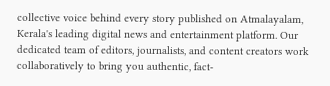collective voice behind every story published on Atmalayalam, Kerala's leading digital news and entertainment platform. Our dedicated team of editors, journalists, and content creators work collaboratively to bring you authentic, fact-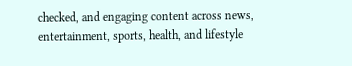checked, and engaging content across news, entertainment, sports, health, and lifestyle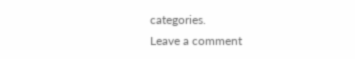categories.
Leave a comment